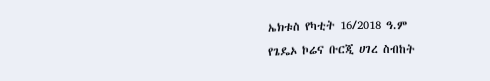ኤክቱስ የካቲት 16/2018 ዓ.ም
የጌዴኦ ኮሬና ቡርጂ ሀገረ ስብከት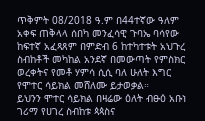ጥቅምት 08/2018 ዓ.ም በ44ተኛው ዓለም አቀፍ ጠቅላላ ሰበካ መንፈሳዊ ጉባኤ ባሳየው ከፍተኛ አፈጻጸም በምድብ 6 ከተካተቱት አህጉረ ስብከቶች መካከል አንደኛ በመውጣት የምስክር ወረቀትና የመቶ ሃምሳ ሲሲ ባለ ሁለት እግር የሞተር ሳይክል መሸለሙ ይታወቃል።
ይህንን ሞተር ሳይክል በዛሬው ዕለት ብፁዕ አቡነ ገሪማ የሀገረ ስብከቱ ጳጳስና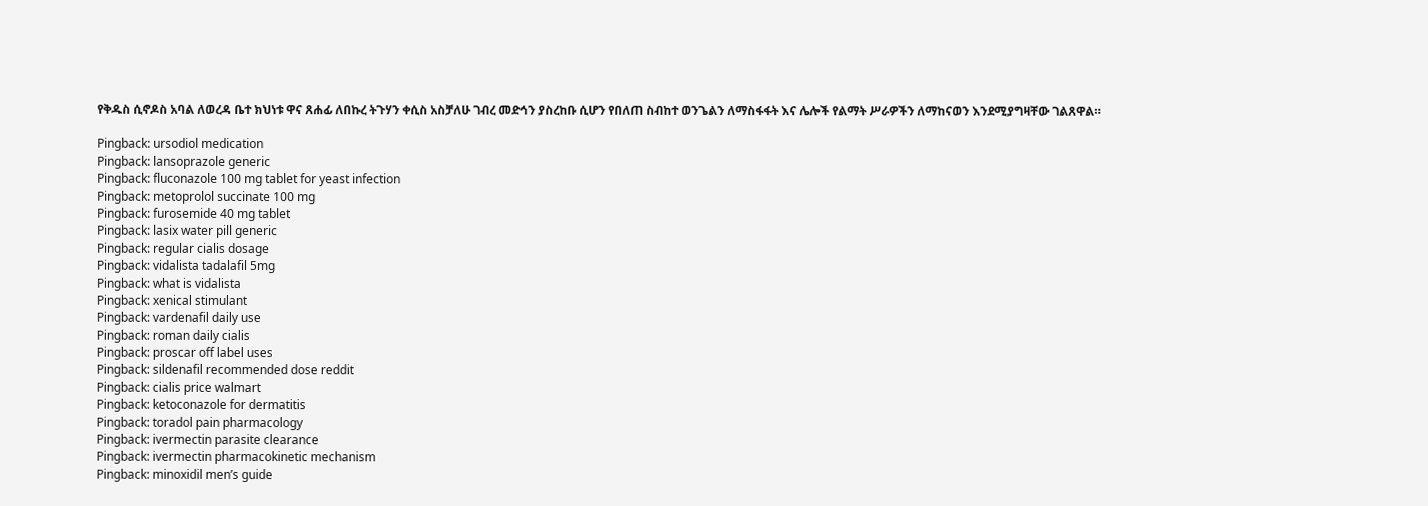የቅዱስ ሲኖዶስ አባል ለወረዳ ቤተ ክህነቱ ዋና ጸሐፊ ለበኩረ ትጉሃን ቀሲስ አስቻለሁ ገብረ መድኅን ያስረከቡ ሲሆን የበለጠ ስብከተ ወንጌልን ለማስፋፋት እና ሌሎች የልማት ሥራዎችን ለማከናወን እንደሚያግዛቸው ገልጸዋል።

Pingback: ursodiol medication
Pingback: lansoprazole generic
Pingback: fluconazole 100 mg tablet for yeast infection
Pingback: metoprolol succinate 100 mg
Pingback: furosemide 40 mg tablet
Pingback: lasix water pill generic
Pingback: regular cialis dosage
Pingback: vidalista tadalafil 5mg
Pingback: what is vidalista
Pingback: xenical stimulant
Pingback: vardenafil daily use
Pingback: roman daily cialis
Pingback: proscar off label uses
Pingback: sildenafil recommended dose reddit
Pingback: cialis price walmart
Pingback: ketoconazole for dermatitis
Pingback: toradol pain pharmacology
Pingback: ivermectin parasite clearance
Pingback: ivermectin pharmacokinetic mechanism
Pingback: minoxidil men’s guide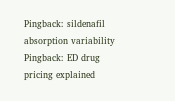Pingback: sildenafil absorption variability
Pingback: ED drug pricing explained